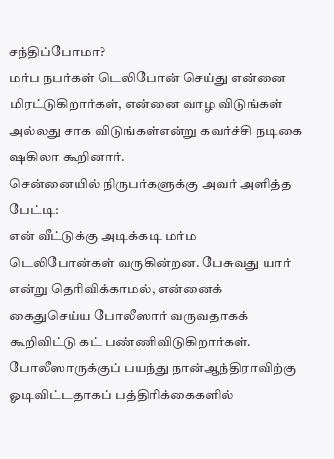சந்திப்போமா?
மர்ப நபர்கள் டெலிபோன் செய்து என்னை மிரட்டுகிறார்கள், என்னை வாழ விடுங்கள் அல்லது சாக விடுங்கள்என்று கவர்ச்சி நடிகை ஷகிலா கூறினார்.
சென்னையில் நிருபர்களுக்கு அவர் அளித்த பேட்டி:
என் வீட்டுக்கு அடிக்கடி மர்ம டெலிபோன்கள் வருகின்றன. பேசுவது யார் என்று தெரிவிக்காமல், என்னைக் கைதுசெய்ய போலீஸார் வருவதாகக் கூறிவிட்டு கட் பண்ணிவிடுகிறார்கள்.
போலீஸாருக்குப் பயந்து நான்ஆந்திராவிற்கு ஓடிவிட்டதாகப் பத்திரிக்கைகளில்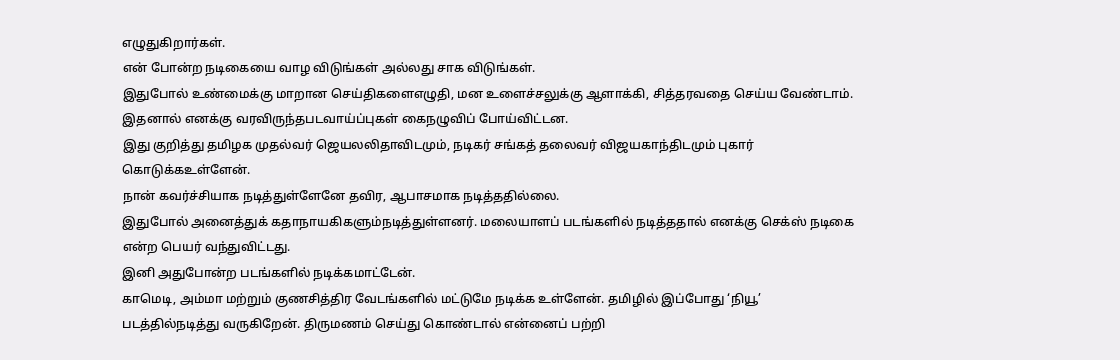எழுதுகிறார்கள்.
என் போன்ற நடிகையை வாழ விடுங்கள் அல்லது சாக விடுங்கள்.
இதுபோல் உண்மைக்கு மாறான செய்திகளைஎழுதி, மன உளைச்சலுக்கு ஆளாக்கி, சித்தரவதை செய்ய வேண்டாம்.
இதனால் எனக்கு வரவிருந்தபடவாய்ப்புகள் கைநழுவிப் போய்விட்டன.
இது குறித்து தமிழக முதல்வர் ஜெயலலிதாவிடமும், நடிகர் சங்கத் தலைவர் விஜயகாந்திடமும் புகார் கொடுக்கஉள்ளேன்.
நான் கவர்ச்சியாக நடித்துள்ளேனே தவிர, ஆபாசமாக நடித்ததில்லை.
இதுபோல் அனைத்துக் கதாநாயகிகளும்நடித்துள்ளனர். மலையாளப் படங்களில் நடித்ததால் எனக்கு செக்ஸ் நடிகை என்ற பெயர் வந்துவிட்டது.
இனி அதுபோன்ற படங்களில் நடிக்கமாட்டேன்.
காமெடி, அம்மா மற்றும் குணசித்திர வேடங்களில் மட்டுமே நடிக்க உள்ளேன். தமிழில் இப்போது ‘நியூ’ படத்தில்நடித்து வருகிறேன். திருமணம் செய்து கொண்டால் என்னைப் பற்றி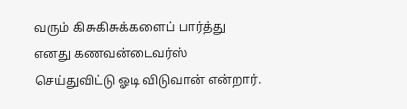வரும் கிசுகிசுக்களைப் பார்த்து எனது கணவன்டைவர்ஸ் செய்துவிட்டு ஓடி விடுவான் என்றார்.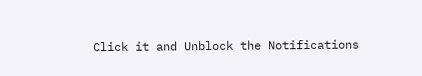Click it and Unblock the Notifications